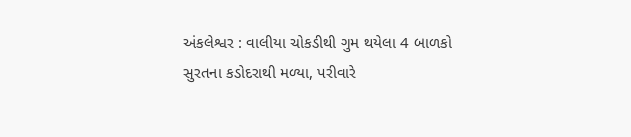અંકલેશ્વર : વાલીયા ચોકડીથી ગુમ થયેલા 4 બાળકો સુરતના કડોદરાથી મળ્યા, પરીવારે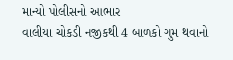માન્યો પોલીસનો આભાર
વાલીયા ચોકડી નજીકથી 4 બાળકો ગુમ થવાનો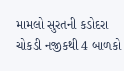મામલો સુરતની કડોદરા ચોકડી નજીકથી 4 બાળકો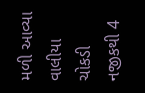મળી આવ્યા
વાલીયા ચોકડી નજીકથી 4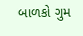બાળકો ગુમ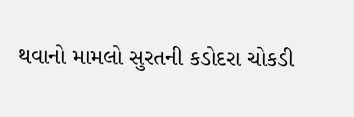થવાનો મામલો સુરતની કડોદરા ચોકડી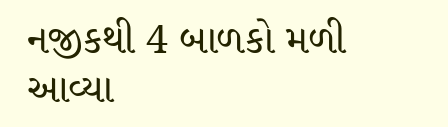નજીકથી 4 બાળકો મળી આવ્યા